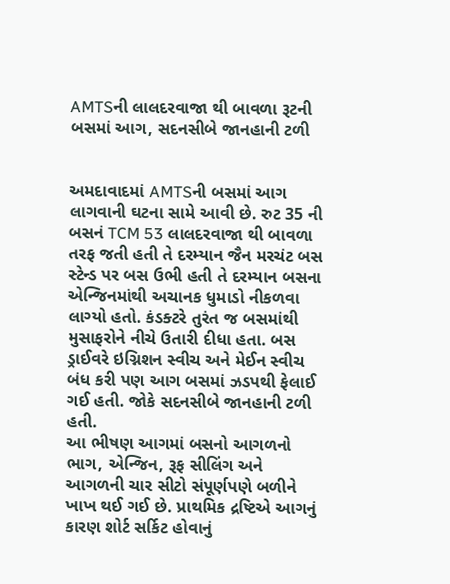AMTSની લાલદરવાજા થી બાવળા રૂટની બસમાં આગ, સદનસીબે જાનહાની ટળી


અમદાવાદમાં AMTSની બસમાં આગ લાગવાની ઘટના સામે આવી છે. રુટ 35 ની બસનં TCM 53 લાલદરવાજા થી બાવળા તરફ જતી હતી તે દરમ્યાન જૈન મરચંટ બસ સ્ટેન્ડ પર બસ ઉભી હતી તે દરમ્યાન બસના એન્જિનમાંથી અચાનક ધુમાડો નીકળવા લાગ્યો હતો. કંડક્ટરે તુરંત જ બસમાંથી મુસાફરોને નીચે ઉતારી દીધા હતા. બસ ડ્રાઈવરે ઇગ્નિશન સ્વીચ અને મેઈન સ્વીચ બંધ કરી પણ આગ બસમાં ઝડપથી ફેલાઈ ગઈ હતી. જોકે સદનસીબે જાનહાની ટળી હતી.
આ ભીષણ આગમાં બસનો આગળનો ભાગ, એન્જિન, રૂફ સીલિંગ અને આગળની ચાર સીટો સંપૂર્ણપણે બળીને ખાખ થઈ ગઈ છે. પ્રાથમિક દ્રષ્ટિએ આગનું કારણ શોર્ટ સર્કિટ હોવાનું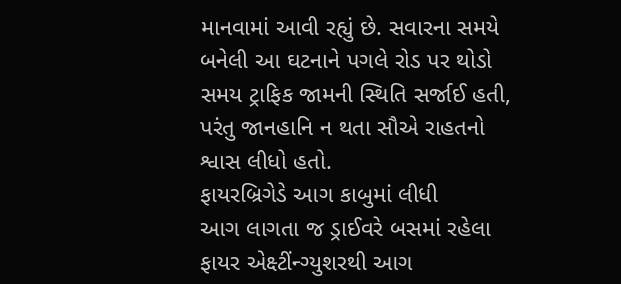માનવામાં આવી રહ્યું છે. સવારના સમયે બનેલી આ ઘટનાને પગલે રોડ પર થોડો સમય ટ્રાફિક જામની સ્થિતિ સર્જાઈ હતી, પરંતુ જાનહાનિ ન થતા સૌએ રાહતનો શ્વાસ લીધો હતો.
ફાયરબ્રિગેડે આગ કાબુમાં લીધી
આગ લાગતા જ ડ્રાઈવરે બસમાં રહેલા ફાયર એક્ષ્ટીંન્ગ્યુશરથી આગ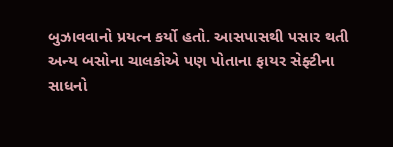બુઝાવવાનો પ્રયત્ન કર્યો હતો. આસપાસથી પસાર થતી અન્ય બસોના ચાલકોએ પણ પોતાના ફાયર સેફ્ટીના સાધનો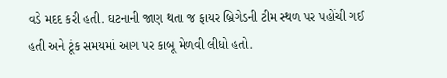વડે મદદ કરી હતી. ઘટનાની જાણ થતા જ ફાયર બ્રિગેડની ટીમ સ્થળ પર પહોંચી ગઈ હતી અને ટૂંક સમયમાં આગ પર કાબૂ મેળવી લીધો હતો.